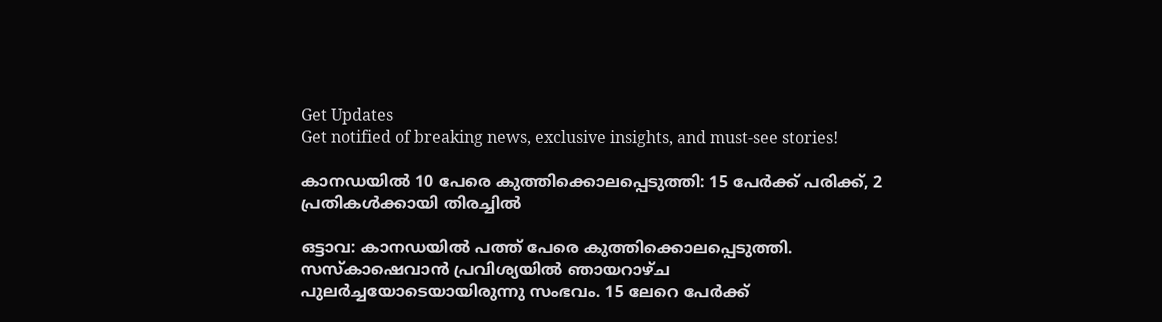Get Updates
Get notified of breaking news, exclusive insights, and must-see stories!

കാനഡയില്‍ 10 പേരെ കുത്തിക്കൊലപ്പെടുത്തി: 15 പേർക്ക് പരിക്ക്, 2 പ്രതികള്‍ക്കായി തിരച്ചില്‍

ഒട്ടാവ: കാനഡയില്‍ പത്ത് പേരെ കുത്തിക്കൊലപ്പെടുത്തി. സസ്‌കാഷെവാൻ പ്രവിശ്യയിൽ ഞായറാഴ്ച പുലർച്ചയോടെയായിരുന്നു സംഭവം. 15 ലേറെ പേർക്ക്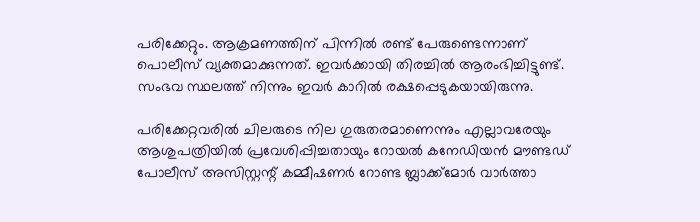പരിക്കേറ്റും. ആക്രമണത്തിന് പിന്നിൽ രണ്ട് പേരുണ്ടെന്നാണ് പൊലീസ് വ്യക്തമാക്കുന്നത്. ഇവർക്കായി തിരച്ചില്‍ ആരംഭിച്ചിട്ടുണ്ട്. സംഭവ സ്ഥലത്ത് നിന്നും ഇവർ കാറില്‍ രക്ഷപ്പെടുകയായിരുന്നു.

പരിക്കേറ്റവരില്‍ ചിലരുടെ നില ഗുരുതരമാണെന്നും എല്ലാവരേയും ആശുപത്രിയില്‍ പ്രവേശിപ്പിച്ചതായും റോയൽ കനേഡിയൻ മൗണ്ടഡ് പോലീസ് അസിസ്റ്റന്റ് കമ്മീഷണർ റോണ്ട ബ്ലാക്ക്‌മോർ വാർത്താ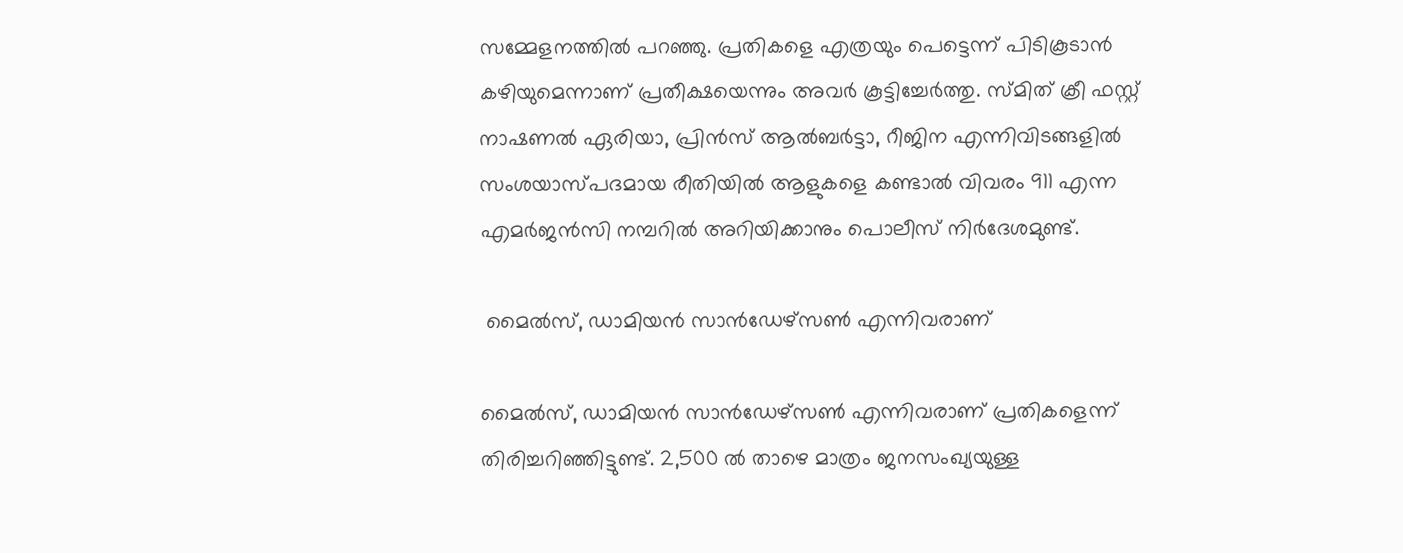സമ്മേളനത്തിൽ പറഞ്ഞു. പ്രതികളെ എത്രയും പെട്ടെന്ന് പിടികൂടാന്‍ കഴിയുമെന്നാണ് പ്രതീക്ഷയെന്നും അവർ കൂട്ടിച്ചേർത്തു. സ്മിത് ക്രീ ഫസ്റ്റ് നാഷണൽ ഏരിയാ, പ്രിൻസ് ആൽബർട്ടാ, റീജിന എന്നിവിടങ്ങളിൽ സംശയാസ്പദമായ രീതിയിൽ ആളുകളെ കണ്ടാൽ വിവരം 911 എന്ന എമർജൻസി നമ്പറിൽ അറിയിക്കാനും പൊലീസ് നിർദേശമുണ്ട്.

 മൈൽസ്, ഡാമിയൻ സാൻഡേഴ്‌സൺ എന്നിവരാണ്

മൈൽസ്, ഡാമിയൻ സാൻഡേഴ്‌സൺ എന്നിവരാണ് പ്രതികളെന്ന് തിരിച്ചറിഞ്ഞിട്ടുണ്ട്. 2,500 ല്‍ താഴെ മാത്രം ജനസംഖ്യയുള്ള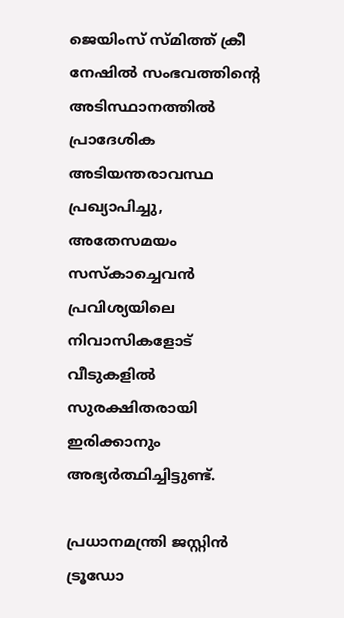ജെയിംസ് സ്മിത്ത് ക്രീ നേഷില്‍ സംഭവത്തിന്റെ അടിസ്ഥാനത്തില്‍ പ്രാദേശിക അടിയന്തരാവസ്ഥ പ്രഖ്യാപിച്ചു, അതേസമയം സസ്‌കാച്ചെവൻ പ്രവിശ്യയിലെ നിവാസികളോട് വീടുകളില്‍ സുരക്ഷിതരായി ഇരിക്കാനും അഭ്യർത്ഥിച്ചിട്ടുണ്ട്.

പ്രധാനമന്ത്രി ജസ്റ്റിൻ ട്രൂഡോ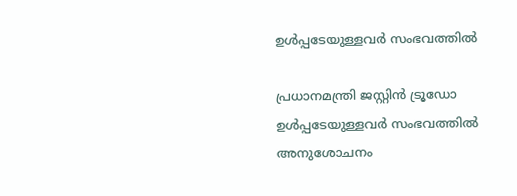ഉള്‍പ്പടേയുള്ളവർ സംഭവത്തില്‍

പ്രധാനമന്ത്രി ജസ്റ്റിൻ ട്രൂഡോ ഉള്‍പ്പടേയുള്ളവർ സംഭവത്തില്‍ അനുശോചനം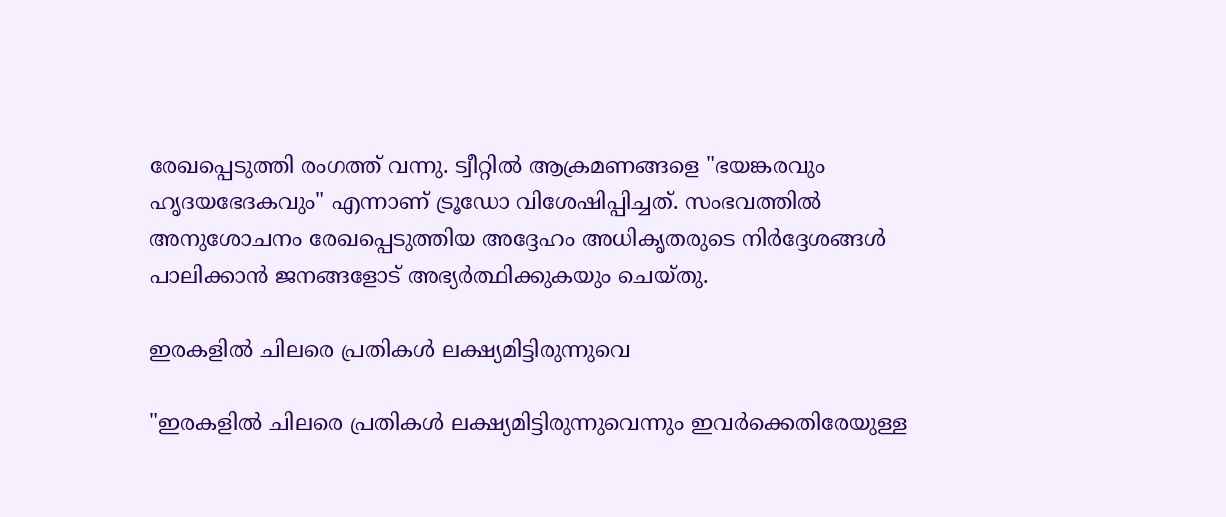രേഖപ്പെടുത്തി രംഗത്ത് വന്നു. ട്വീറ്റിൽ ആക്രമണങ്ങളെ "ഭയങ്കരവും ഹൃദയഭേദകവും" എന്നാണ് ട്രൂഡോ വിശേഷിപ്പിച്ചത്. സംഭവത്തില്‍ അനുശോചനം രേഖപ്പെടുത്തിയ അദ്ദേഹം അധികൃതരുടെ നിർദ്ദേശങ്ങൾ പാലിക്കാൻ ജനങ്ങളോട് അഭ്യർത്ഥിക്കുകയും ചെയ്തു.

ഇരകളിൽ ചിലരെ പ്രതികള്‍ ലക്ഷ്യമിട്ടിരുന്നുവെ

"ഇരകളിൽ ചിലരെ പ്രതികള്‍ ലക്ഷ്യമിട്ടിരുന്നുവെന്നും ഇവർക്കെതിരേയുള്ള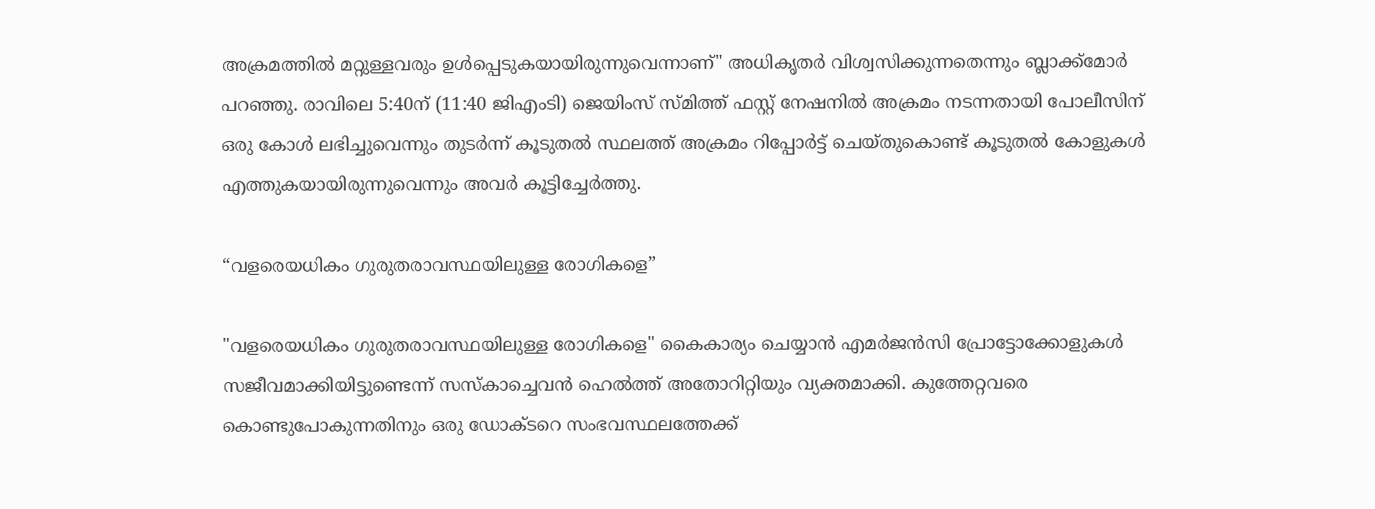അക്രമത്തില്‍ മറ്റുള്ളവരും ഉള്‍പ്പെടുകയായിരുന്നുവെന്നാണ്" അധികൃതർ വിശ്വസിക്കുന്നതെന്നും ബ്ലാക്ക്മോർ പറഞ്ഞു. രാവിലെ 5:40ന് (11:40 ജിഎംടി) ജെയിംസ് സ്മിത്ത് ഫസ്റ്റ് നേഷനിൽ അക്രമം നടന്നതായി പോലീസിന് ഒരു കോൾ ലഭിച്ചുവെന്നും തുടർന്ന് കൂടുതൽ സ്ഥലത്ത് അക്രമം റിപ്പോർട്ട് ചെയ്തുകൊണ്ട് കൂടുതല്‍ കോളുകള്‍ എത്തുകയായിരുന്നുവെന്നും അവർ കൂട്ടിച്ചേർത്തു.

“വളരെയധികം ഗുരുതരാവസ്ഥയിലുള്ള രോഗികളെ”

"വളരെയധികം ഗുരുതരാവസ്ഥയിലുള്ള രോഗികളെ" കൈകാര്യം ചെയ്യാൻ എമർജൻസി പ്രോട്ടോക്കോളുകൾ സജീവമാക്കിയിട്ടുണ്ടെന്ന് സസ്‌കാച്ചെവൻ ഹെൽത്ത് അതോറിറ്റിയും വ്യക്തമാക്കി. കുത്തേറ്റവരെ കൊണ്ടുപോകുന്നതിനും ഒരു ഡോക്ടറെ സംഭവസ്ഥലത്തേക്ക്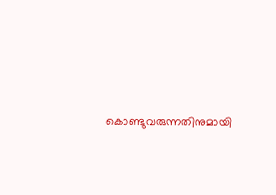കൊണ്ടുവരുന്നതിനുമായി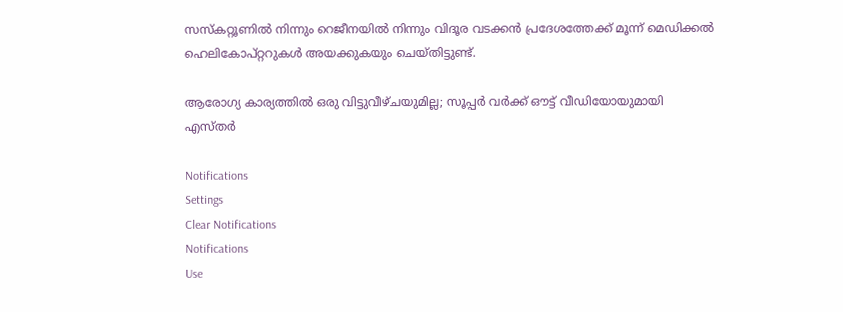സസ്‌കറ്റൂണിൽ നിന്നും റെജീനയിൽ നിന്നും വിദൂര വടക്കൻ പ്രദേശത്തേക്ക് മൂന്ന് മെഡിക്കല്‍ ഹെലികോപ്റ്ററുകൾ അയക്കുകയും ചെയ്തിട്ടുണ്ട്.

ആരോഗ്യ കാര്യത്തില്‍ ഒരു വിട്ടുവീഴ്ചയുമില്ല; സൂപ്പർ വർക്ക് ഔട്ട് വീഡിയോയുമായി എസ്തർ

Notifications
Settings
Clear Notifications
Notifications
Use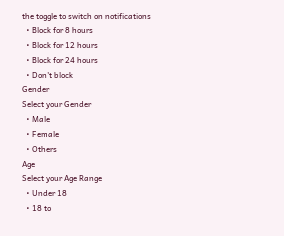the toggle to switch on notifications
  • Block for 8 hours
  • Block for 12 hours
  • Block for 24 hours
  • Don't block
Gender
Select your Gender
  • Male
  • Female
  • Others
Age
Select your Age Range
  • Under 18
  • 18 to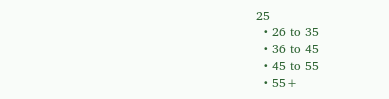25
  • 26 to 35
  • 36 to 45
  • 45 to 55
  • 55+